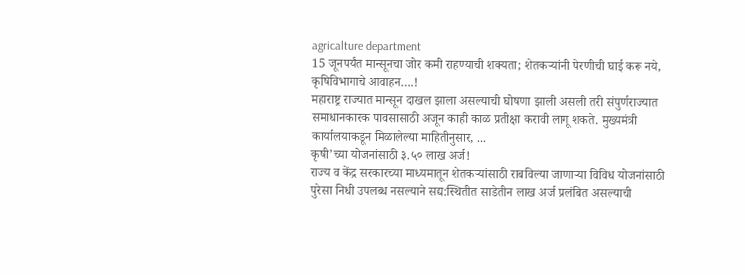agricalture department
15 जूनपर्यंत मान्सूनचा जोर कमी राहण्याची शक्यता; शेतकऱ्यांनी पेरणीची घाई करू नये, कृषिविभागाचे आवाहन….!
महाराष्ट्र राज्यात मान्सून दाखल झाला असल्याची घोषणा झाली असली तरी संपुर्णराज्यात समाधानकारक पावसासाठी अजून काही काळ प्रतीक्षा करावी लागू शकते. मुख्यमंत्री कार्यालयाकडून मिळालेल्या माहितीनुसार, ...
कृषी’च्या योजनांसाठी ३.५० लाख अर्ज!
राज्य व केंद्र सरकारच्या माध्यमातून शेतकऱ्यांसाठी राबविल्या जाणाऱ्या विविध योजनांसाठी पुरेसा निधी उपलब्ध नसल्याने सद्य:स्थितीत साडेतीन लाख अर्ज प्रलंबित असल्याची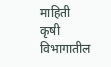माहिती कृषी विभागातील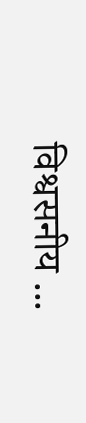विश्वसनीय ...